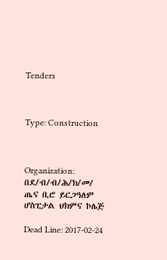Tenders



Type: Construction



Organization: በደ/ብ/ብ/ሕ/ክ/መ/ ጤና ቢሮ ይርጋዓለም ሆስፒታል ህክምና ኮሌጅ

Dead Line: 2017-02-24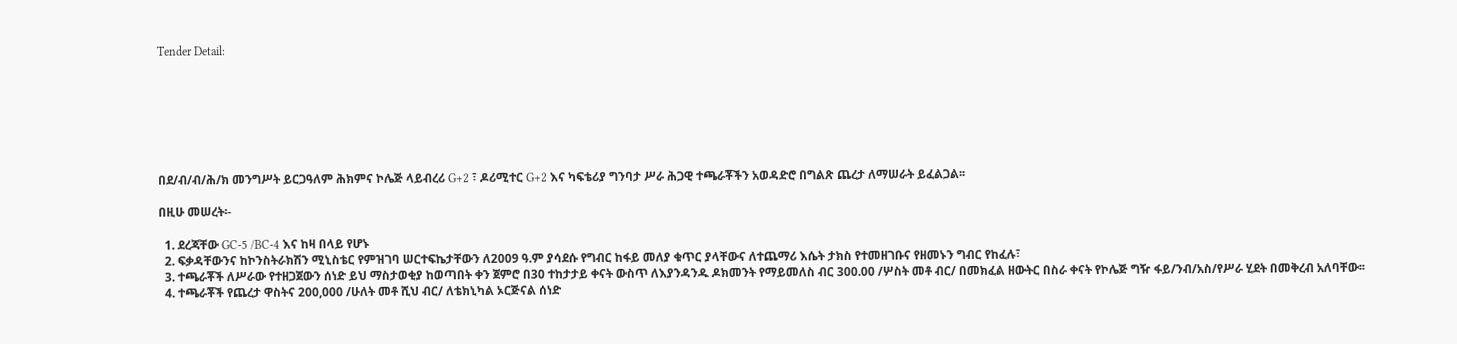Tender Detail:







በደ/ብ/ብ/ሕ/ክ መንግሥት ይርጋዓለም ሕክምና ኮሌጅ ላይብረሪ G+2 ፣ ዶሪሚተር G+2 እና ካፍቴሪያ ግንባታ ሥራ ሕጋዊ ተጫራቾችን አወዳድሮ በግልጽ ጨረታ ለማሠራት ይፈልጋል፡፡

በዚሁ መሠረት፡-

  1. ደረጃቸው GC-5 /BC-4 እና ከዛ በላይ የሆኑ
  2. ፍቃዳቸውንና ከኮንስትራክሽን ሚኒስቴር የምዝገባ ሠርተፍኬታቸውን ለ2009 ዓ.ም ያሳደሱ የግብር ከፋይ መለያ ቁጥር ያላቸውና ለተጨማሪ እሴት ታክስ የተመዘገቡና የዘመኑን ግብር የከፈሉ፣
  3. ተጫራቾች ለሥራው የተዘጋጀውን ሰነድ ይህ ማስታወቂያ ከወጣበት ቀን ጀምሮ በ30 ተከታታይ ቀናት ውስጥ ለእያንዳንዱ ዶክመንት የማይመለስ ብር 300.00 /ሦስት መቶ ብር/ በመክፈል ዘውትር በስራ ቀናት የኮሌጅ ግዥ ፋይ/ንብ/አስ/የሥራ ሂደት በመቅረብ አለባቸው፡፡
  4. ተጫራቾች የጨረታ ዋስትና 200,000 /ሁለት መቶ ሺህ ብር/ ለቴክኒካል ኦርጅናል ሰነድ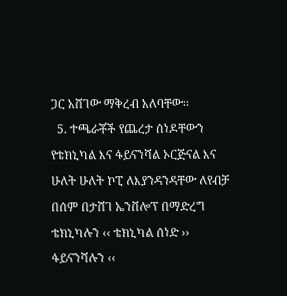ጋር አሸገው ማቅረብ አለባቸው፡፡
  5. ተጫራቾች የጨረታ ሰነዶቸውን የቴክኒካል እና ፋይናንሻል ኦርጅናል እና ሁለት ሁለት ኮፒ ለእያንዳንዳቸው ለየብቻ በሰም በታሸገ ኤንቨሎፕ በማድረግ ቴክኒካሉን ‹‹ ቴክኒካል ሰነድ ›› ፋይናንሻሉን ‹‹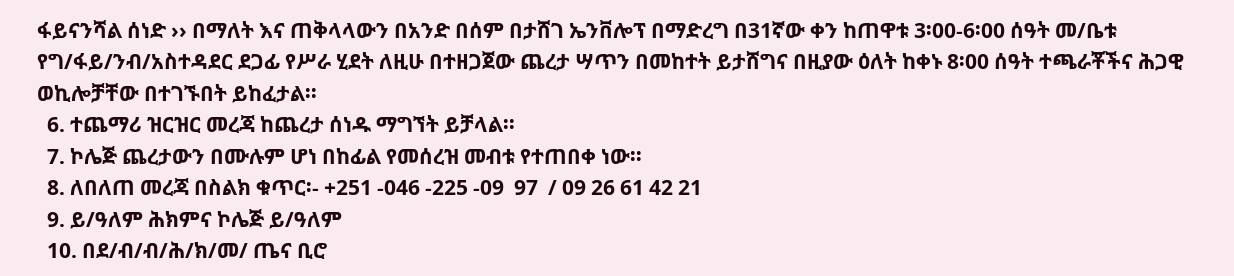ፋይናንሻል ሰነድ ›› በማለት እና ጠቅላላውን በአንድ በሰም በታሸገ ኤንቨሎፕ በማድረግ በ31ኛው ቀን ከጠዋቱ 3፡00-6፡00 ሰዓት መ/ቤቱ የግ/ፋይ/ንብ/አስተዳደር ደጋፊ የሥራ ሂደት ለዚሁ በተዘጋጀው ጨረታ ሣጥን በመከተት ይታሸግና በዚያው ዕለት ከቀኑ 8፡00 ሰዓት ተጫራቾችና ሕጋዊ ወኪሎቻቸው በተገኙበት ይከፈታል፡፡
  6. ተጨማሪ ዝርዝር መረጃ ከጨረታ ሰነዱ ማግኘት ይቻላል፡፡
  7. ኮሌጅ ጨረታውን በሙሉም ሆነ በከፊል የመሰረዝ መብቱ የተጠበቀ ነው፡፡
  8. ለበለጠ መረጃ በስልክ ቁጥር፡- +251 -046 -225 -09  97  / 09 26 61 42 21
  9. ይ/ዓለም ሕክምና ኮሌጅ ይ/ዓለም
  10. በደ/ብ/ብ/ሕ/ክ/መ/ ጤና ቢሮ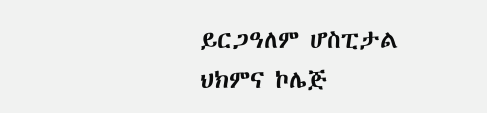ይርጋዓለም ሆስፒታል ህክምና ኮሌጅ